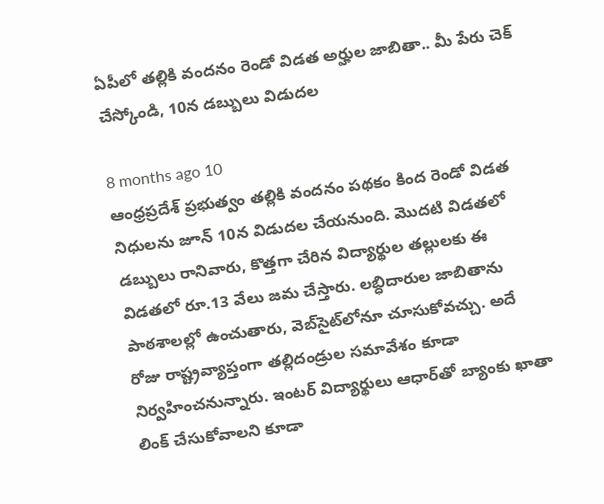ఏపీలో తల్లికి వందనం రెండో విడత అర్హుల జాబితా.. మీ పేరు చెక్ చేస్కోండి, 10న డబ్బులు విడుదల

8 months ago 10
ఆంధ్రప్రదేశ్ ప్రభుత్వం తల్లికి వందనం పథకం కింద రెండో విడత నిధులను జూన్ 10న విడుదల చేయనుంది. మొదటి విడతలో డబ్బులు రానివారు, కొత్తగా చేరిన విద్యార్థుల తల్లులకు ఈ విడతలో రూ.13 వేలు జమ చేస్తారు. లబ్ధిదారుల జాబితాను పాఠశాలల్లో ఉంచుతారు, వెబ్‌సైట్‌లోనూ చూసుకోవచ్చు. అదే రోజు రాష్ట్రవ్యాప్తంగా తల్లిదండ్రుల సమావేశం కూడా నిర్వహించనున్నారు. ఇంటర్ విద్యార్థులు ఆధార్‌తో బ్యాంకు ఖాతా లింక్ చేసుకోవాలని కూడా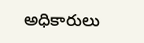అధికారులు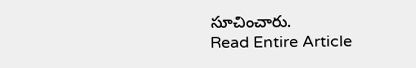సూచించారు.
Read Entire Article